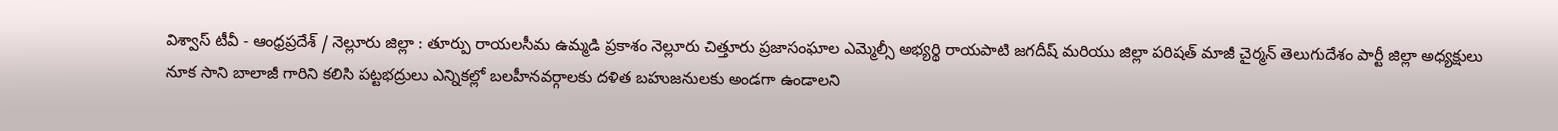విశ్వాస్ టీవీ - ఆంధ్రప్రదేశ్ / నెల్లూరు జిల్లా : తూర్పు రాయలసీమ ఉమ్మడి ప్రకాశం నెల్లూరు చిత్తూరు ప్రజాసంఘాల ఎమ్మెల్సీ అభ్యర్థి రాయపాటి జగదీష్ మరియు జిల్లా పరిషత్ మాజీ చైర్మన్ తెలుగుదేశం పార్టీ జిల్లా అధ్యక్షులు నూక సాని బాలాజీ గారిని కలిసి పట్టభద్రులు ఎన్నికల్లో బలహీనవర్గాలకు దళిత బహుజనులకు అండగా ఉండాలని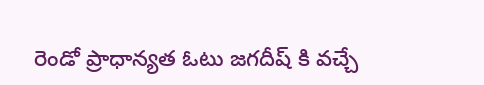రెండో ప్రాధాన్యత ఓటు జగదీష్ కి వచ్చే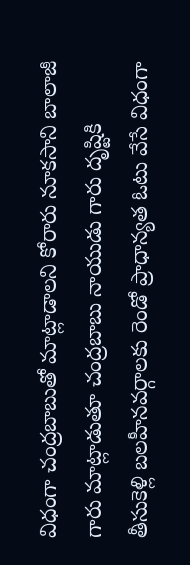విధంగా చంద్రబాబుతో మాట్లాడాలని కోరారు నూకసాని బాలాజీ గారు మాట్లాడుతూ చంద్రబాబు నాయుడు గారు దృష్టికి తీసుకెళ్లి బలహీనవర్గాలకు రెండో ప్రాధాన్యత ఓటు వేసే విధంగా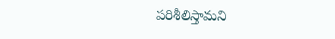పరిశీలిస్తామని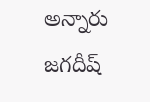అన్నారు జగదీష్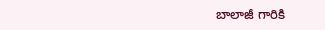బాలాజీ గారికి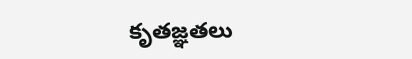కృతజ్ఞతలు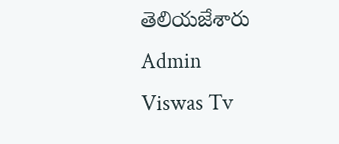తెలియజేశారు
Admin
Viswas Tv